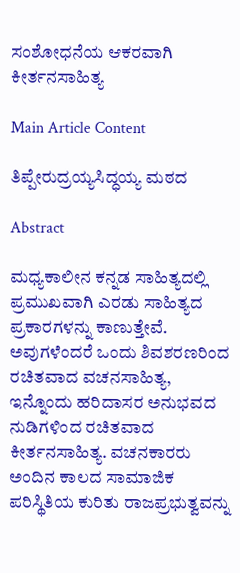ಸಂಶೋಧನೆಯ ಆಕರವಾಗಿ ಕೀರ್ತನಸಾಹಿತ್ಯ

Main Article Content

ತಿಪ್ಪೇರುದ್ರಯ್ಯಸಿದ್ಧಯ್ಯ ಮಠದ

Abstract

ಮಧ್ಯಕಾಲೀನ ಕನ್ನಡ ಸಾಹಿತ್ಯದಲ್ಲಿ ಪ್ರಮುಖವಾಗಿ ಎರಡು ಸಾಹಿತ್ಯದ ಪ್ರಕಾರಗಳನ್ನು ಕಾಣುತ್ತೇವೆ. ಅವುಗಳೆಂದರೆ ಒಂದು ಶಿವಶರಣರಿಂದ ರಚಿತವಾದ ವಚನಸಾಹಿತ್ಯ, ಇನ್ನೊಂದು ಹರಿದಾಸರ ಅನುಭವದ ನುಡಿಗಳಿಂದ ರಚಿತವಾದ ಕೀರ್ತನಸಾಹಿತ್ಯ. ವಚನಕಾರರು ಅಂದಿನ ಕಾಲದ ಸಾಮಾಜಿಕ ಪರಿಸ್ಥಿತಿಯ ಕುರಿತು ರಾಜಪ್ರಭುತ್ವವನ್ನು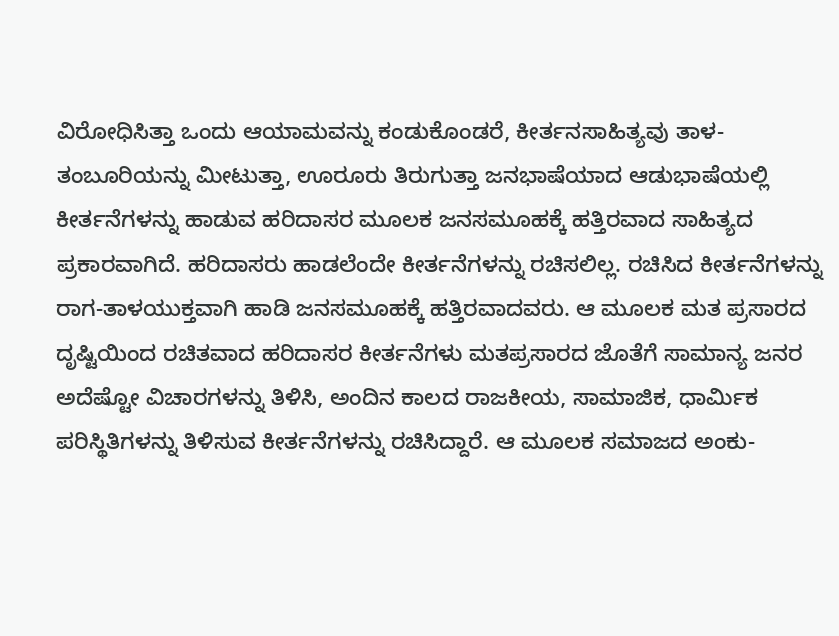ವಿರೋಧಿಸಿತ್ತಾ ಒಂದು ಆಯಾಮವನ್ನು ಕಂಡುಕೊಂಡರೆ, ಕೀರ್ತನಸಾಹಿತ್ಯವು ತಾಳ-ತಂಬೂರಿಯನ್ನು ಮೀಟುತ್ತಾ, ಊರೂರು ತಿರುಗುತ್ತಾ ಜನಭಾಷೆಯಾದ ಆಡುಭಾಷೆಯಲ್ಲಿ ಕೀರ್ತನೆಗಳನ್ನು ಹಾಡುವ ಹರಿದಾಸರ ಮೂಲಕ ಜನಸಮೂಹಕ್ಕೆ ಹತ್ತಿರವಾದ ಸಾಹಿತ್ಯದ ಪ್ರಕಾರವಾಗಿದೆ. ಹರಿದಾಸರು ಹಾಡಲೆಂದೇ ಕೀರ್ತನೆಗಳನ್ನು ರಚಿಸಲಿಲ್ಲ. ರಚಿಸಿದ ಕೀರ್ತನೆಗಳನ್ನು ರಾಗ-ತಾಳಯುಕ್ತವಾಗಿ ಹಾಡಿ ಜನಸಮೂಹಕ್ಕೆ ಹತ್ತಿರವಾದವರು. ಆ ಮೂಲಕ ಮತ ಪ್ರಸಾರದ ದೃಷ್ಟಿಯಿಂದ ರಚಿತವಾದ ಹರಿದಾಸರ ಕೀರ್ತನೆಗಳು ಮತಪ್ರಸಾರದ ಜೊತೆಗೆ ಸಾಮಾನ್ಯ ಜನರ ಅದೆಷ್ಟೋ ವಿಚಾರಗಳನ್ನು ತಿಳಿಸಿ, ಅಂದಿನ ಕಾಲದ ರಾಜಕೀಯ, ಸಾಮಾಜಿಕ, ಧಾರ್ಮಿಕ ಪರಿಸ್ಥಿತಿಗಳನ್ನು ತಿಳಿಸುವ ಕೀರ್ತನೆಗಳನ್ನು ರಚಿಸಿದ್ದಾರೆ. ಆ ಮೂಲಕ ಸಮಾಜದ ಅಂಕು-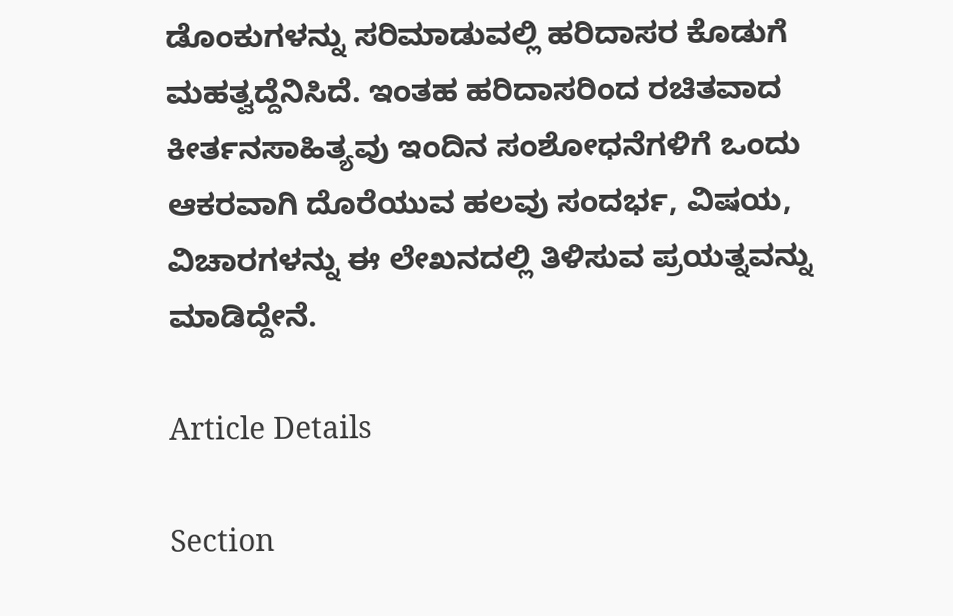ಡೊಂಕುಗಳನ್ನು ಸರಿಮಾಡುವಲ್ಲಿ ಹರಿದಾಸರ ಕೊಡುಗೆ ಮಹತ್ವದ್ದೆನಿಸಿದೆ. ಇಂತಹ ಹರಿದಾಸರಿಂದ ರಚಿತವಾದ ಕೀರ್ತನಸಾಹಿತ್ಯವು ಇಂದಿನ ಸಂಶೋಧನೆಗಳಿಗೆ ಒಂದು ಆಕರವಾಗಿ ದೊರೆಯುವ ಹಲವು ಸಂದರ್ಭ, ವಿಷಯ, ವಿಚಾರಗಳನ್ನು ಈ ಲೇಖನದಲ್ಲಿ ತಿಳಿಸುವ ಪ್ರಯತ್ನವನ್ನು ಮಾಡಿದ್ದೇನೆ.

Article Details

Section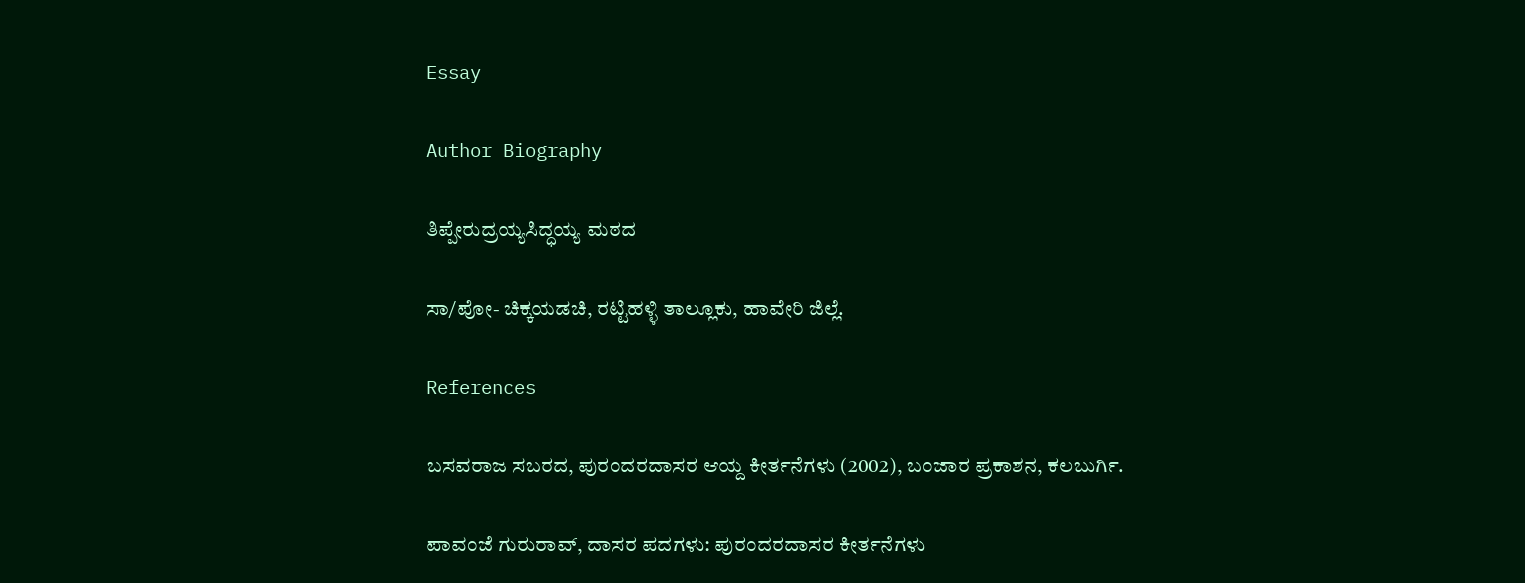Essay

Author Biography

ತಿಪ್ಪೇರುದ್ರಯ್ಯಸಿದ್ಧಯ್ಯ ಮಠದ

ಸಾ/ಪೋ- ಚಿಕ್ಕಯಡಚಿ, ರಟ್ಟಿಹಳ್ಳಿ ತಾಲ್ಲೂಕು, ಹಾವೇರಿ ಜಿಲ್ಲೆ.

References

ಬಸವರಾಜ ಸಬರದ, ಪುರಂದರದಾಸರ ಆಯ್ದ ಕೀರ್ತನೆಗಳು (2002), ಬಂಜಾರ ಪ್ರಕಾಶನ, ಕಲಬುರ್ಗಿ.

ಪಾವಂಜೆ ಗುರುರಾವ್, ದಾಸರ ಪದಗಳು: ಪುರಂದರದಾಸರ ಕೀರ್ತನೆಗಳು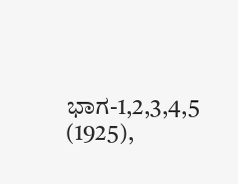ಭಾಗ-1,2,3,4,5 (1925),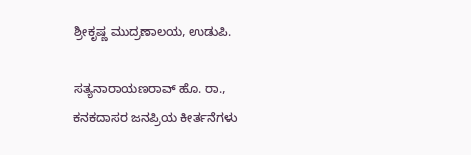ಶ್ರೀಕೃಷ್ಣ ಮುದ್ರಣಾಲಯ, ಉಡುಪಿ.

ಸತ್ಯನಾರಾಯಣರಾವ್ ಹೊ. ರಾ., ಕನಕದಾಸರ ಜನಪ್ರಿಯ ಕೀರ್ತನೆಗಳು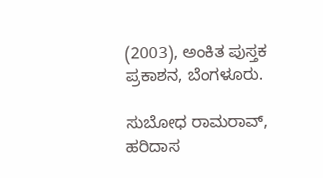(2003), ಅಂಕಿತ ಪುಸ್ತಕ ಪ್ರಕಾಶನ, ಬೆಂಗಳೂರು.

ಸುಬೋಧ ರಾಮರಾವ್, ಹರಿದಾಸ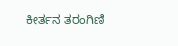ಕೀರ್ತನ ತರಂಗಿಣಿ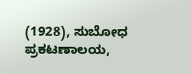(1928), ಸುಬೋಧ ಪ್ರಕಟಣಾಲಯ,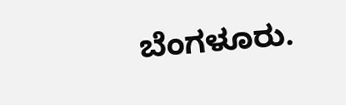ಬೆಂಗಳೂರು.